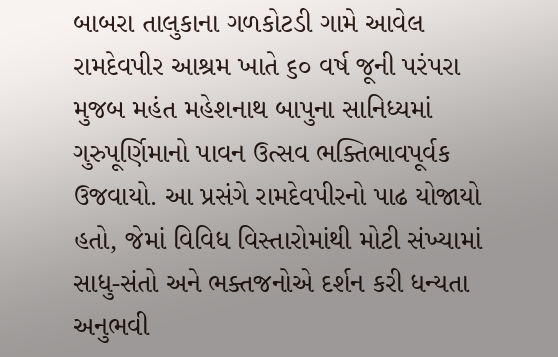બાબરા તાલુકાના ગળકોટડી ગામે આવેલ રામદેવપીર આશ્રમ ખાતે ૬૦ વર્ષ જૂની પરંપરા મુજબ મહંત મહેશનાથ બાપુના સાનિધ્યમાં ગુરુપૂર્ણિમાનો પાવન ઉત્સવ ભક્તિભાવપૂર્વક ઉજવાયો. આ પ્રસંગે રામદેવપીરનો પાઢ યોજાયો હતો, જેમાં વિવિધ વિસ્તારોમાંથી મોટી સંખ્યામાં સાધુ-સંતો અને ભક્તજનોએ દર્શન કરી ધન્યતા અનુભવી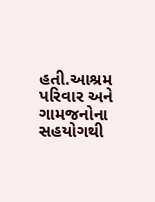હતી.આશ્રમ પરિવાર અને ગામજનોના સહયોગથી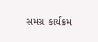સમગ્ર કાર્યક્રમ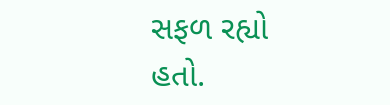સફળ રહ્યો હતો.